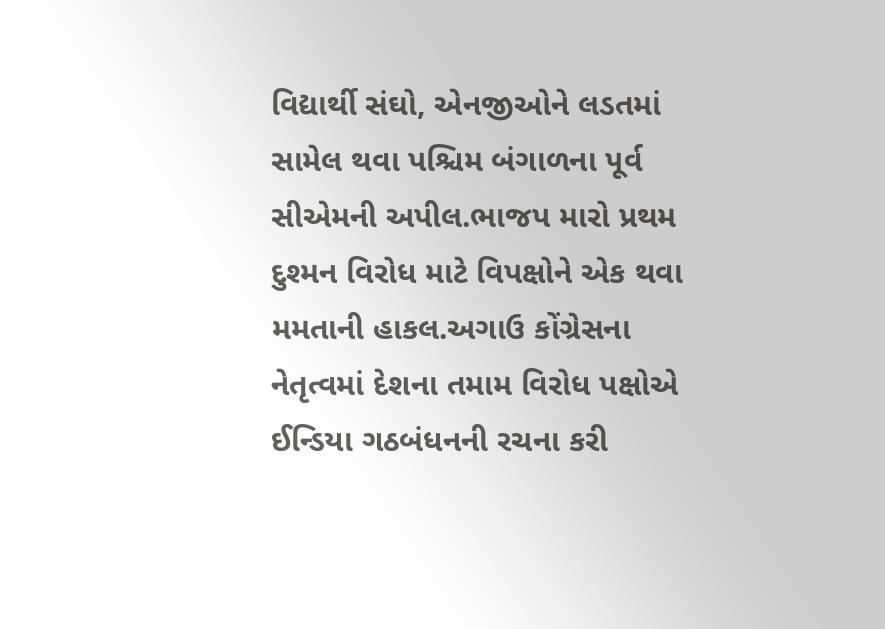વિદ્યાર્થી સંઘો, એનજીઓને લડતમાં સામેલ થવા પશ્ચિમ બંગાળના પૂર્વ સીએમની અપીલ.ભાજપ મારો પ્રથમ દુશ્મન વિરોધ માટે વિપક્ષોને એક થવા મમતાની હાકલ.અગાઉ કોંગ્રેસના નેતૃત્વમાં દેશના તમામ વિરોધ પક્ષોએ ઈન્ડિયા ગઠબંધનની રચના કરી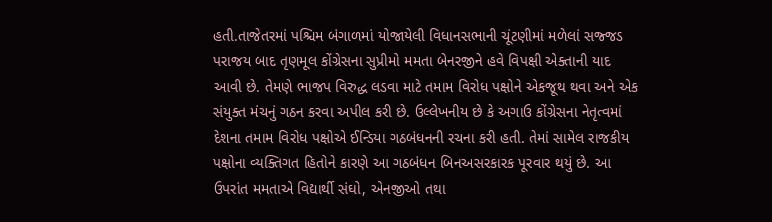હતી.તાજેતરમાં પશ્ચિમ બંગાળમાં યોજાયેલી વિધાનસભાની ચૂંટણીમાં મળેલાં સજ્જડ પરાજય બાદ તૃણમૂલ કોંગ્રેસના સુપ્રીમો મમતા બેનરજીને હવે વિપક્ષી એક્તાની યાદ આવી છે. તેમણે ભાજપ વિરુદ્ધ લડવા માટે તમામ વિરોધ પક્ષોને એકજૂથ થવા અને એક સંયુક્ત મંચનું ગઠન કરવા અપીલ કરી છે. ઉલ્લેખનીય છે કે અગાઉ કોંગ્રેસના નેતૃત્વમાં દેશના તમામ વિરોધ પક્ષોએ ઈન્ડિયા ગઠબંધનની રચના કરી હતી. તેમાં સામેલ રાજકીય પક્ષોના વ્યક્તિગત હિતોને કારણે આ ગઠબંધન બિનઅસરકારક પૂરવાર થયું છે. આ ઉપરાંત મમતાએ વિદ્યાર્થી સંઘો, એનજીઓ તથા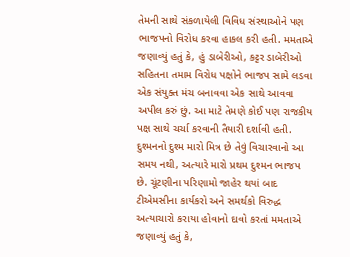તેમની સાથે સંકળાયેલી વિવિધ સંસ્થાઓને પણ ભાજપનો વિરોધ કરવા હાકલ કરી હતી. મમતાએ જણાવ્યું હતું કે, હું ડાબેરીઓ, કટ્ટર ડાબેરીઓ સહિતના તમામ વિરોધ પક્ષોને ભાજપ સામે લડવા એક સંયુક્ત મંચ બનાવવા એક સાથે આવવા અપીલ કરું છું. આ માટે તેમણે કોઈ પણ રાજકીય પક્ષ સાથે ચર્ચા કરવાની તૈયારી દર્શાવી હતી. દુશ્મનનો દુશ્મ મારો મિત્ર છે તેવું વિચારવાનો આ સમય નથી, અત્યારે મારો પ્રથમ દુશ્મન ભાજપ છે. ચૂંટણીના પરિણામો જાહેર થયાં બાદ ટીએમસીના કાર્યકરો અને સમર્થકો વિરુદ્ધ અત્યાચારો કરાયા હોવાનો દાવો કરતાં મમતાએ જણાવ્યું હતું કે,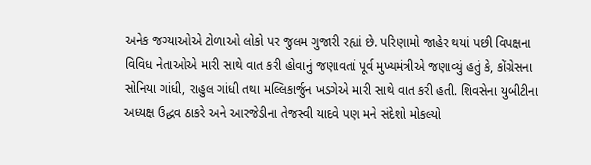અનેક જગ્યાઓએ ટોળાઓ લોકો પર જુલમ ગુજારી રહ્યાં છે. પરિણામો જાહેર થયાં પછી વિપક્ષના વિવિધ નેતાઓએ મારી સાથે વાત કરી હોવાનું જણાવતાં પૂર્વ મુખ્યમંત્રીએ જણાવ્યું હતું કે, કોંગ્રેસના સોનિયા ગાંધી, રાહુલ ગાંધી તથા મલ્લિકાર્જુન ખડગેએ મારી સાથે વાત કરી હતી. શિવસેના યુબીટીના અધ્યક્ષ ઉદ્ધવ ઠાકરે અને આરજેડીના તેજસ્વી યાદવે પણ મને સંદેશો મોકલ્યો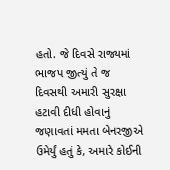હતો. જે દિવસે રાજ્યમાં ભાજપ જીત્યું તે જ દિવસથી અમારી સુરક્ષા હટાવી દીધી હોવાનું જણાવતાં મમતા બેનરજીએ ઉમેર્યું હતું કે, અમારે કોઈની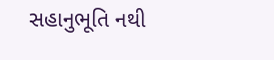સહાનુભૂતિ નથી